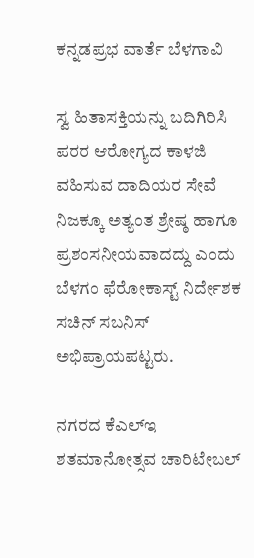ಕನ್ನಡಪ್ರಭ ವಾರ್ತೆ ಬೆಳಗಾವಿ

ಸ್ವ ಹಿತಾಸಕ್ತಿಯನ್ನು ಬದಿಗಿರಿಸಿ ಪರರ ಆರೋಗ್ಯದ ಕಾಳಜಿ ವಹಿಸುವ ದಾದಿಯರ ಸೇವೆ ನಿಜಕ್ಕೂ ಅತ್ಯಂತ ಶ್ರೇಷ್ಠ ಹಾಗೂ ಪ್ರಶಂಸನೀಯವಾದದ್ದು ಎಂದು ಬೆಳಗಂ ಫೆರೋಕಾಸ್ಟ್ ನಿರ್ದೇಶಕ ಸಚಿನ್ ಸಬನಿಸ್ ಅಭಿಪ್ರಾಯಪಟ್ಟರು.

ನಗರದ ಕೆಎಲ್‌ಇ ಶತಮಾನೋತ್ಸವ ಚಾರಿಟೇಬಲ್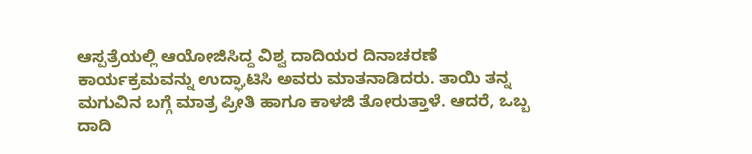ಆಸ್ಪತ್ರೆಯಲ್ಲಿ ಆಯೋಜಿಸಿದ್ದ ವಿಶ್ವ ದಾದಿಯರ ದಿನಾಚರಣೆ ಕಾರ್ಯಕ್ರಮವನ್ನು ಉದ್ಘಾಟಿಸಿ ಅವರು ಮಾತನಾಡಿದರು. ತಾಯಿ ತನ್ನ ಮಗುವಿನ ಬಗ್ಗೆ ಮಾತ್ರ ಪ್ರೀತಿ ಹಾಗೂ ಕಾಳಜಿ ತೋರುತ್ತಾಳೆ. ಆದರೆ, ಒಬ್ಬ ದಾದಿ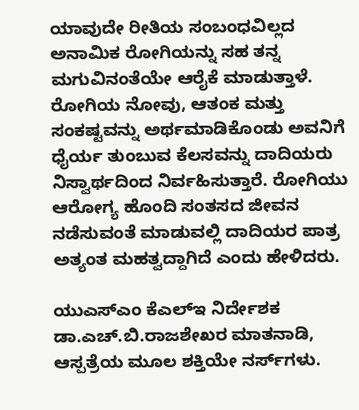ಯಾವುದೇ ರೀತಿಯ ಸಂಬಂಧವಿಲ್ಲದ ಅನಾಮಿಕ ರೋಗಿಯನ್ನು ಸಹ ತನ್ನ ಮಗುವಿನಂತೆಯೇ ಆರೈಕೆ ಮಾಡುತ್ತಾಳೆ. ರೋಗಿಯ ನೋವು, ಆತಂಕ ಮತ್ತು ಸಂಕಷ್ಟವನ್ನು ಅರ್ಥಮಾಡಿಕೊಂಡು ಅವನಿಗೆ ಧೈರ್ಯ ತುಂಬುವ ಕೆಲಸವನ್ನು ದಾದಿಯರು ನಿಸ್ವಾರ್ಥದಿಂದ ನಿರ್ವಹಿಸುತ್ತಾರೆ. ರೋಗಿಯು ಆರೋಗ್ಯ ಹೊಂದಿ ಸಂತಸದ ಜೀವನ ನಡೆಸುವಂತೆ ಮಾಡುವಲ್ಲಿ ದಾದಿಯರ ಪಾತ್ರ ಅತ್ಯಂತ ಮಹತ್ವದ್ದಾಗಿದೆ ಎಂದು ಹೇಳಿದರು.

ಯುಎಸ್‌ಎಂ ಕೆಎಲ್‌ಇ ನಿರ್ದೇಶಕ ಡಾ.ಎಚ್.ಬಿ.ರಾಜಶೇಖರ ಮಾತನಾಡಿ, ಆಸ್ಪತ್ರೆಯ ಮೂಲ ಶಕ್ತಿಯೇ ನರ್ಸ್‌ಗಳು.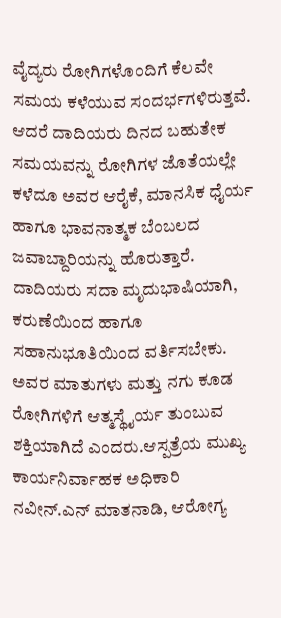ವೈದ್ಯರು ರೋಗಿಗಳೊಂದಿಗೆ ಕೆಲವೇ ಸಮಯ ಕಳೆಯುವ ಸಂದರ್ಭಗಳಿರುತ್ತವೆ. ಆದರೆ ದಾದಿಯರು ದಿನದ ಬಹುತೇಕ ಸಮಯವನ್ನು ರೋಗಿಗಳ ಜೊತೆಯಲ್ಲೇ ಕಳೆದೂ ಅವರ ಆರೈಕೆ, ಮಾನಸಿಕ ಧೈರ್ಯ ಹಾಗೂ ಭಾವನಾತ್ಮಕ ಬೆಂಬಲದ ಜವಾಬ್ದಾರಿಯನ್ನು ಹೊರುತ್ತಾರೆ. ದಾದಿಯರು ಸದಾ ಮೃದುಭಾಷಿಯಾಗಿ, ಕರುಣೆಯಿಂದ ಹಾಗೂ ಸಹಾನುಭೂತಿಯಿಂದ ವರ್ತಿಸಬೇಕು. ಅವರ ಮಾತುಗಳು ಮತ್ತು ನಗು ಕೂಡ ರೋಗಿಗಳಿಗೆ ಆತ್ಮಸ್ಥೈರ್ಯ ತುಂಬುವ ಶಕ್ತಿಯಾಗಿದೆ ಎಂದರು.ಆಸ್ಪತ್ರೆಯ ಮುಖ್ಯ ಕಾರ್ಯನಿರ್ವಾಹಕ ಅಧಿಕಾರಿ ನವೀನ್.ಎನ್ ಮಾತನಾಡಿ, ಆರೋಗ್ಯ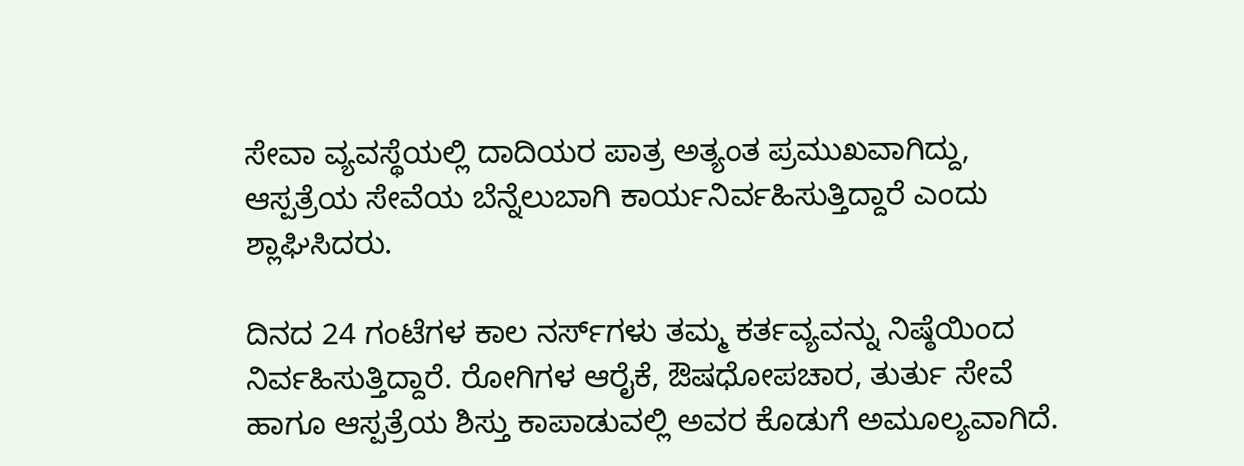ಸೇವಾ ವ್ಯವಸ್ಥೆಯಲ್ಲಿ ದಾದಿಯರ ಪಾತ್ರ ಅತ್ಯಂತ ಪ್ರಮುಖವಾಗಿದ್ದು, ಆಸ್ಪತ್ರೆಯ ಸೇವೆಯ ಬೆನ್ನೆಲುಬಾಗಿ ಕಾರ್ಯನಿರ್ವಹಿಸುತ್ತಿದ್ದಾರೆ ಎಂದು ಶ್ಲಾಘಿಸಿದರು.

ದಿನದ 24 ಗಂಟೆಗಳ ಕಾಲ ನರ್ಸ್‌ಗಳು ತಮ್ಮ ಕರ್ತವ್ಯವನ್ನು ನಿಷ್ಠೆಯಿಂದ ನಿರ್ವಹಿಸುತ್ತಿದ್ದಾರೆ. ರೋಗಿಗಳ ಆರೈಕೆ, ಔಷಧೋಪಚಾರ, ತುರ್ತು ಸೇವೆ ಹಾಗೂ ಆಸ್ಪತ್ರೆಯ ಶಿಸ್ತು ಕಾಪಾಡುವಲ್ಲಿ ಅವರ ಕೊಡುಗೆ ಅಮೂಲ್ಯವಾಗಿದೆ.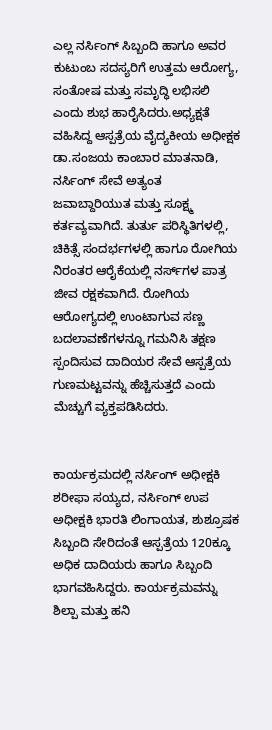ಎಲ್ಲ ನರ್ಸಿಂಗ್ ಸಿಬ್ಬಂದಿ ಹಾಗೂ ಅವರ ಕುಟುಂಬ ಸದಸ್ಯರಿಗೆ ಉತ್ತಮ ಆರೋಗ್ಯ, ಸಂತೋಷ ಮತ್ತು ಸಮೃದ್ಧಿ ಲಭಿಸಲಿ ಎಂದು ಶುಭ ಹಾರೈಸಿದರು.ಅಧ್ಯಕ್ಷತೆ ವಹಿಸಿದ್ದ ಆಸ್ಪತ್ರೆಯ ವೈದ್ಯಕೀಯ ಅಧೀಕ್ಷಕ ಡಾ.ಸಂಜಯ ಕಾಂಬಾರ ಮಾತನಾಡಿ, ನರ್ಸಿಂಗ್ ಸೇವೆ ಅತ್ಯಂತ ಜವಾಬ್ದಾರಿಯುತ ಮತ್ತು ಸೂಕ್ಷ್ಮ ಕರ್ತವ್ಯವಾಗಿದೆ. ತುರ್ತು ಪರಿಸ್ಥಿತಿಗಳಲ್ಲಿ, ಚಿಕಿತ್ಸೆ ಸಂದರ್ಭಗಳಲ್ಲಿ ಹಾಗೂ ರೋಗಿಯ ನಿರಂತರ ಆರೈಕೆಯಲ್ಲಿ ನರ್ಸ್‌ಗಳ ಪಾತ್ರ ಜೀವ ರಕ್ಷಕವಾಗಿದೆ. ರೋಗಿಯ ಆರೋಗ್ಯದಲ್ಲಿ ಉಂಟಾಗುವ ಸಣ್ಣ ಬದಲಾವಣೆಗಳನ್ನೂ ಗಮನಿಸಿ ತಕ್ಷಣ ಸ್ಪಂದಿಸುವ ದಾದಿಯರ ಸೇವೆ ಆಸ್ಪತ್ರೆಯ ಗುಣಮಟ್ಟವನ್ನು ಹೆಚ್ಚಿಸುತ್ತದೆ ಎಂದು ಮೆಚ್ಚುಗೆ ವ್ಯಕ್ತಪಡಿಸಿದರು.


ಕಾರ್ಯಕ್ರಮದಲ್ಲಿ ನರ್ಸಿಂಗ್ ಅಧೀಕ್ಷಕಿ ಶರೀಫಾ ಸಯ್ಯದ, ನರ್ಸಿಂಗ್ ಉಪ ಅಧೀಕ್ಷಕಿ ಭಾರತಿ ಲಿಂಗಾಯತ, ಶುಶ್ರೂಷಕ ಸಿಬ್ಬಂದಿ ಸೇರಿದಂತೆ ಆಸ್ಪತ್ರೆಯ 120ಕ್ಕೂ ಅಧಿಕ ದಾದಿಯರು ಹಾಗೂ ಸಿಬ್ಬಂದಿ ಭಾಗವಹಿಸಿದ್ದರು. ಕಾರ್ಯಕ್ರಮವನ್ನು ಶಿಲ್ಪಾ ಮತ್ತು ಹನಿ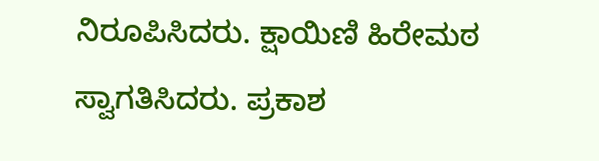ನಿರೂಪಿಸಿದರು. ಕ್ಷಾಯಿಣಿ ಹಿರೇಮಠ ಸ್ವಾಗತಿಸಿದರು. ಪ್ರಕಾಶ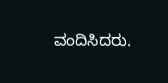ವಂದಿಸಿದರು.